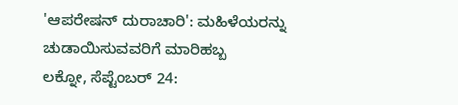'ಆಪರೇಷನ್ ದುರಾಚಾರಿ': ಮಹಿಳೆಯರನ್ನು ಚುಡಾಯಿಸುವವರಿಗೆ ಮಾರಿಹಬ್ಬ
ಲಕ್ನೋ, ಸೆಪ್ಟೆಂಬರ್ 24: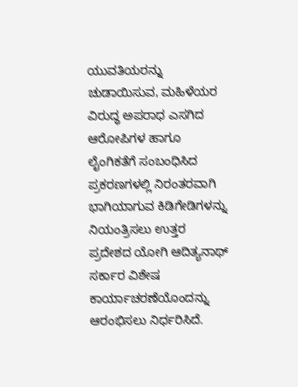ಯುವತಿಯರನ್ನು ಚುಡಾಯಿಸುವ, ಮಹಿಳೆಯರ ವಿರುದ್ಧ ಅಪರಾಧ ಎಸಗಿದ ಆರೋಪಿಗಳ ಹಾಗೂ ಲೈಂಗಿಕತೆಗೆ ಸಂಬಂಧಿಸಿದ ಪ್ರಕರಣಗಳಲ್ಲಿ ನಿರಂತರವಾಗಿ ಭಾಗಿಯಾಗುವ ಕಿಡಿಗೇಡಿಗಳನ್ನು ನಿಯಂತ್ರಿಸಲು ಉತ್ತರ ಪ್ರದೇಶದ ಯೋಗಿ ಆದಿತ್ಯನಾಥ್ ಸರ್ಕಾರ ವಿಶೇಷ ಕಾರ್ಯಾಚರಣೆಯೊಂದನ್ನು ಆರಂಭಿಸಲು ನಿರ್ಧರಿಸಿದೆ.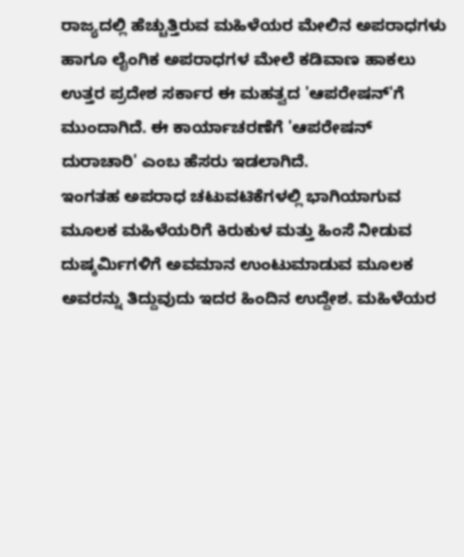ರಾಜ್ಯದಲ್ಲಿ ಹೆಚ್ಚುತ್ತಿರುವ ಮಹಿಳೆಯರ ಮೇಲಿನ ಅಪರಾಧಗಳು ಹಾಗೂ ಲೈಂಗಿಕ ಅಪರಾಧಗಳ ಮೇಲೆ ಕಡಿವಾಣ ಹಾಕಲು ಉತ್ತರ ಪ್ರದೇಶ ಸರ್ಕಾರ ಈ ಮಹತ್ವದ 'ಆಪರೇಷನ್'ಗೆ ಮುಂದಾಗಿದೆ. ಈ ಕಾರ್ಯಾಚರಣೆಗೆ 'ಆಪರೇಷನ್ ದುರಾಚಾರಿ' ಎಂಬ ಹೆಸರು ಇಡಲಾಗಿದೆ.
ಇಂಗತಹ ಅಪರಾಧ ಚಟುವಟಿಕೆಗಳಲ್ಲಿ ಭಾಗಿಯಾಗುವ ಮೂಲಕ ಮಹಿಳೆಯರಿಗೆ ಕಿರುಕುಳ ಮತ್ತು ಹಿಂಸೆ ನೀಡುವ ದುಷ್ಕರ್ಮಿಗಳಿಗೆ ಅವಮಾನ ಉಂಟುಮಾಡುವ ಮೂಲಕ ಅವರನ್ನು ತಿದ್ದುವುದು ಇದರ ಹಿಂದಿನ ಉದ್ದೇಶ. ಮಹಿಳೆಯರ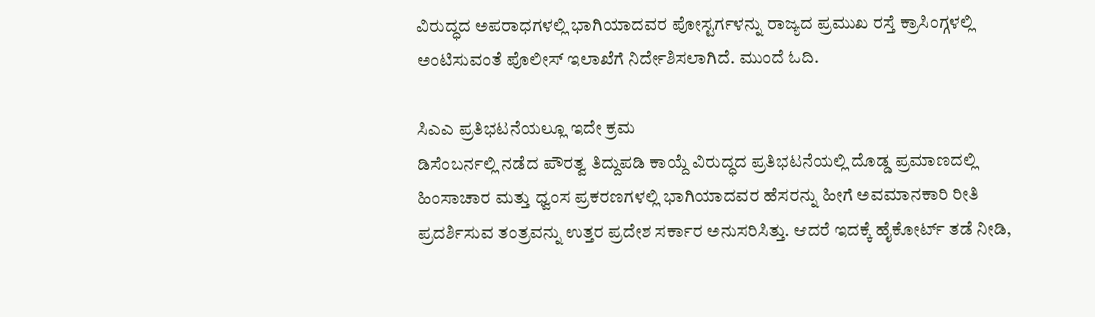ವಿರುದ್ಧದ ಅಪರಾಧಗಳಲ್ಲಿ ಭಾಗಿಯಾದವರ ಪೋಸ್ಟರ್ಗಳನ್ನು ರಾಜ್ಯದ ಪ್ರಮುಖ ರಸ್ತೆ ಕ್ರಾಸಿಂಗ್ಗಳಲ್ಲಿ ಅಂಟಿಸುವಂತೆ ಪೊಲೀಸ್ ಇಲಾಖೆಗೆ ನಿರ್ದೇಶಿಸಲಾಗಿದೆ. ಮುಂದೆ ಓದಿ.

ಸಿಎಎ ಪ್ರತಿಭಟನೆಯಲ್ಲೂ ಇದೇ ಕ್ರಮ
ಡಿಸೆಂಬರ್ನಲ್ಲಿ ನಡೆದ ಪೌರತ್ವ ತಿದ್ದುಪಡಿ ಕಾಯ್ದೆ ವಿರುದ್ಧದ ಪ್ರತಿಭಟನೆಯಲ್ಲಿ ದೊಡ್ಡ ಪ್ರಮಾಣದಲ್ಲಿ ಹಿಂಸಾಚಾರ ಮತ್ತು ಧ್ವಂಸ ಪ್ರಕರಣಗಳಲ್ಲಿ ಭಾಗಿಯಾದವರ ಹೆಸರನ್ನು ಹೀಗೆ ಅವಮಾನಕಾರಿ ರೀತಿ ಪ್ರದರ್ಶಿಸುವ ತಂತ್ರವನ್ನು ಉತ್ತರ ಪ್ರದೇಶ ಸರ್ಕಾರ ಅನುಸರಿಸಿತ್ತು. ಆದರೆ ಇದಕ್ಕೆ ಹೈಕೋರ್ಟ್ ತಡೆ ನೀಡಿ,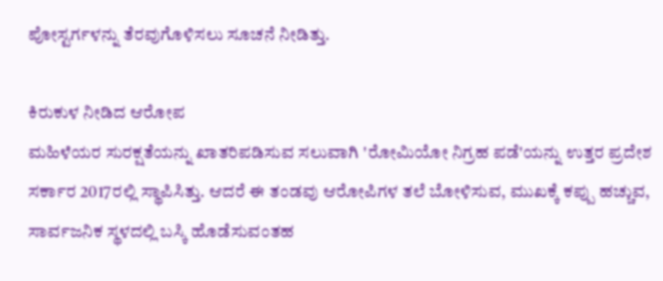ಪೋಸ್ಟರ್ಗಳನ್ನು ತೆರವುಗೊಳಿಸಲು ಸೂಚನೆ ನೀಡಿತ್ತು.

ಕಿರುಕುಳ ನೀಡಿದ ಆರೋಪ
ಮಹಿಳೆಯರ ಸುರಕ್ಷತೆಯನ್ನು ಖಾತರಿಪಡಿಸುವ ಸಲುವಾಗಿ 'ರೋಮಿಯೋ ನಿಗ್ರಹ ಪಡೆ'ಯನ್ನು ಉತ್ತರ ಪ್ರದೇಶ ಸರ್ಕಾರ 2017ರಲ್ಲಿ ಸ್ಥಾಪಿಸಿತ್ತು. ಆದರೆ ಈ ತಂಡವು ಆರೋಪಿಗಳ ತಲೆ ಬೋಳಿಸುವ, ಮುಖಕ್ಕೆ ಕಪ್ಪು ಹಚ್ಚುವ, ಸಾರ್ವಜನಿಕ ಸ್ಥಳದಲ್ಲಿ ಬಸ್ಕಿ ಹೊಡೆಸುವಂತಹ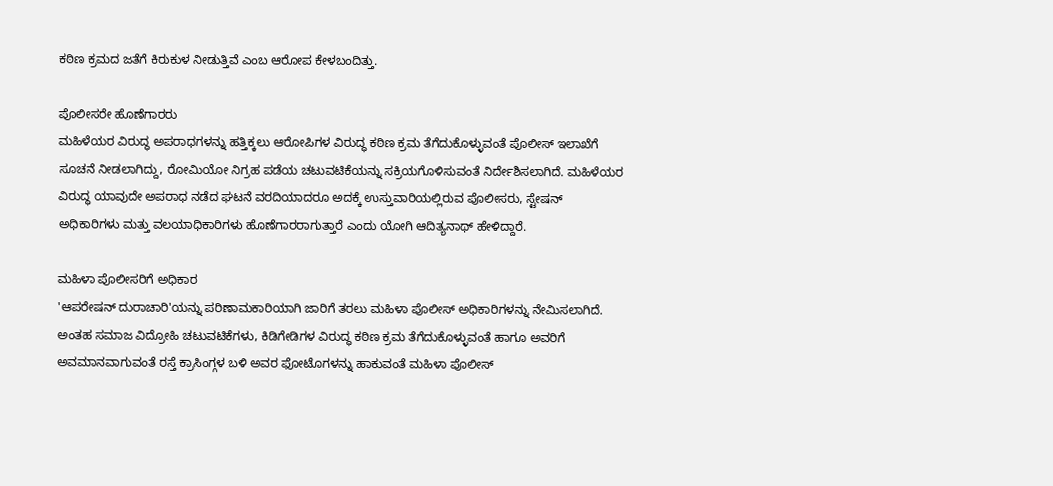ಕಠಿಣ ಕ್ರಮದ ಜತೆಗೆ ಕಿರುಕುಳ ನೀಡುತ್ತಿವೆ ಎಂಬ ಆರೋಪ ಕೇಳಬಂದಿತ್ತು.

ಪೊಲೀಸರೇ ಹೊಣೆಗಾರರು
ಮಹಿಳೆಯರ ವಿರುದ್ಧ ಅಪರಾಧಗಳನ್ನು ಹತ್ತಿಕ್ಕಲು ಆರೋಪಿಗಳ ವಿರುದ್ಧ ಕಠಿಣ ಕ್ರಮ ತೆಗೆದುಕೊಳ್ಳುವಂತೆ ಪೊಲೀಸ್ ಇಲಾಖೆಗೆ ಸೂಚನೆ ನೀಡಲಾಗಿದ್ದು, ರೋಮಿಯೋ ನಿಗ್ರಹ ಪಡೆಯ ಚಟುವಟಿಕೆಯನ್ನು ಸಕ್ರಿಯಗೊಳಿಸುವಂತೆ ನಿರ್ದೇಶಿಸಲಾಗಿದೆ. ಮಹಿಳೆಯರ ವಿರುದ್ಧ ಯಾವುದೇ ಅಪರಾಧ ನಡೆದ ಘಟನೆ ವರದಿಯಾದರೂ ಅದಕ್ಕೆ ಉಸ್ತುವಾರಿಯಲ್ಲಿರುವ ಪೊಲೀಸರು, ಸ್ಟೇಷನ್ ಅಧಿಕಾರಿಗಳು ಮತ್ತು ವಲಯಾಧಿಕಾರಿಗಳು ಹೊಣೆಗಾರರಾಗುತ್ತಾರೆ ಎಂದು ಯೋಗಿ ಆದಿತ್ಯನಾಥ್ ಹೇಳಿದ್ದಾರೆ.

ಮಹಿಳಾ ಪೊಲೀಸರಿಗೆ ಅಧಿಕಾರ
'ಆಪರೇಷನ್ ದುರಾಚಾರಿ'ಯನ್ನು ಪರಿಣಾಮಕಾರಿಯಾಗಿ ಜಾರಿಗೆ ತರಲು ಮಹಿಳಾ ಪೊಲೀಸ್ ಅಧಿಕಾರಿಗಳನ್ನು ನೇಮಿಸಲಾಗಿದೆ. ಅಂತಹ ಸಮಾಜ ವಿದ್ರೋಹಿ ಚಟುವಟಿಕೆಗಳು, ಕಿಡಿಗೇಡಿಗಳ ವಿರುದ್ಧ ಕಠಿಣ ಕ್ರಮ ತೆಗೆದುಕೊಳ್ಳುವಂತೆ ಹಾಗೂ ಅವರಿಗೆ ಅವಮಾನವಾಗುವಂತೆ ರಸ್ತೆ ಕ್ರಾಸಿಂಗ್ಗಳ ಬಳಿ ಅವರ ಫೋಟೊಗಳನ್ನು ಹಾಕುವಂತೆ ಮಹಿಳಾ ಪೊಲೀಸ್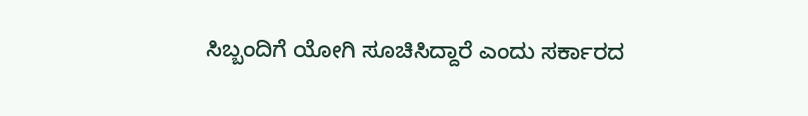ಸಿಬ್ಬಂದಿಗೆ ಯೋಗಿ ಸೂಚಿಸಿದ್ದಾರೆ ಎಂದು ಸರ್ಕಾರದ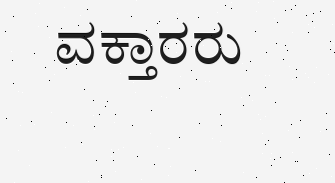ವಕ್ತಾರರು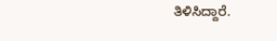ತಿಳಿಸಿದ್ದಾರೆ.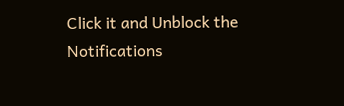Click it and Unblock the Notifications